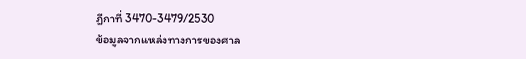ฎีกาที่ 3470-3479/2530
ข้อมูลจากแหล่งทางการของศาล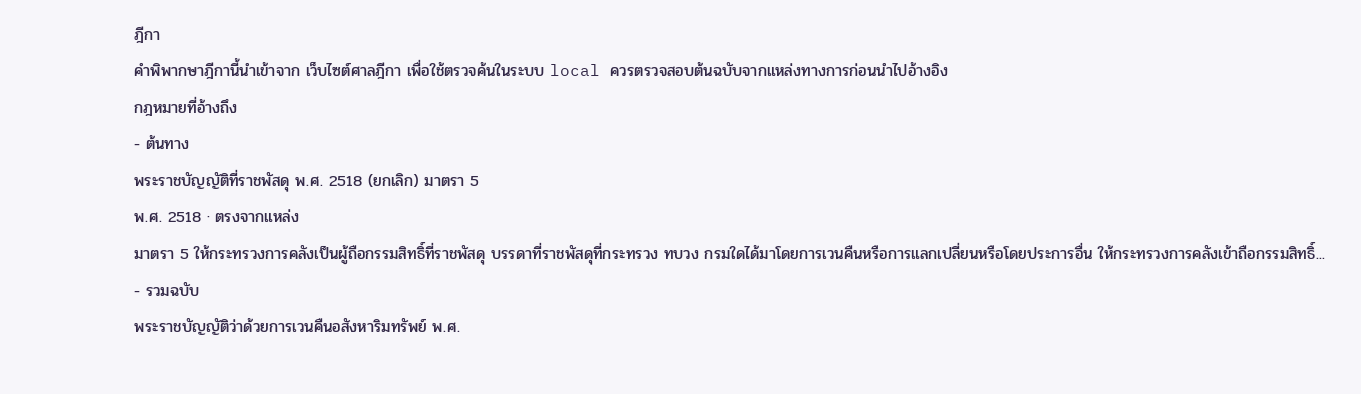ฎีกา
คำพิพากษาฎีกานี้นำเข้าจาก เว็บไซต์ศาลฎีกา เพื่อใช้ตรวจค้นในระบบ local ควรตรวจสอบต้นฉบับจากแหล่งทางการก่อนนำไปอ้างอิง
กฎหมายที่อ้างถึง
- ต้นทาง
พระราชบัญญัติที่ราชพัสดุ พ.ศ. 2518 (ยกเลิก) มาตรา 5
พ.ศ. 2518 · ตรงจากแหล่ง
มาตรา 5 ให้กระทรวงการคลังเป็นผู้ถือกรรมสิทธิ์ที่ราชพัสดุ บรรดาที่ราชพัสดุที่กระทรวง ทบวง กรมใดได้มาโดยการเวนคืนหรือการแลกเปลี่ยนหรือโดยประการอื่น ให้กระทรวงการคลังเข้าถือกรรมสิทธิ์...
- รวมฉบับ
พระราชบัญญัติว่าด้วยการเวนคืนอสังหาริมทรัพย์ พ.ศ.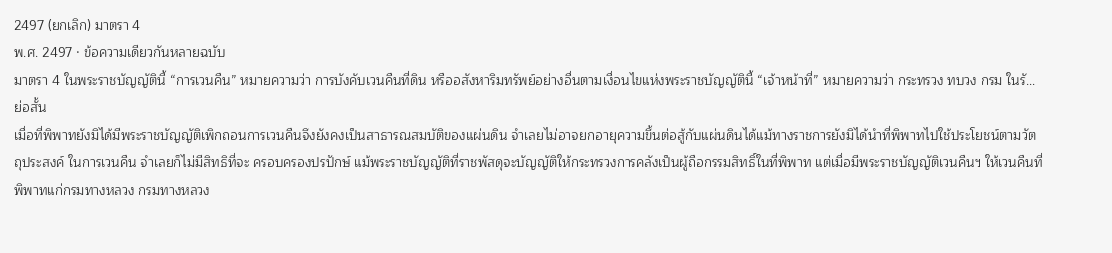2497 (ยกเลิก) มาตรา 4
พ.ศ. 2497 · ข้อความเดียวกันหลายฉบับ
มาตรา 4 ในพระราชบัญญัตินี้ “การเวนคืน” หมายความว่า การบังคับเวนคืนที่ดิน หรืออสังหาริมทรัพย์อย่างอื่นตามเงื่อนไขแห่งพระราชบัญญัตินี้ “เจ้าหน้าที่” หมายความว่า กระทรวง ทบวง กรม ในรั...
ย่อสั้น
เมื่อที่พิพาทยังมิได้มีพระราชบัญญัติเพิกถอนการเวนคืนจึงยังคงเป็นสาธารณสมบัติของแผ่นดิน จำเลยไม่อาจยกอายุความขึ้นต่อสู้กับแผ่นดินได้แม้ทางราชการยังมิได้นำที่พิพาทไปใช้ประโยชน์ตามวัตถุประสงค์ ในการเวนคืน จำเลยก็ไม่มีสิทธิที่จะ ครอบครองปรปักษ์ แม้พระราชบัญญัติที่ราชพัสดุจะบัญญัติให้กระทรวงการคลังเป็นผู้ถือกรรมสิทธิ์ในที่พิพาท แต่เมื่อมีพระราชบัญญัติเวนคืนฯ ให้เวนคืนที่พิพาทแก่กรมทางหลวง กรมทางหลวง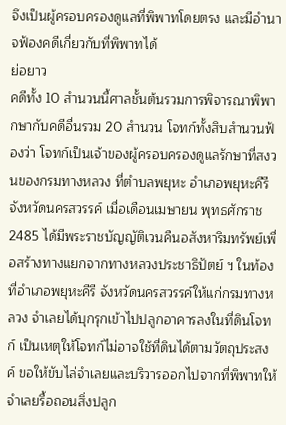จึงเป็นผู้ครอบครองดูแลที่พิพาทโดยตรง และมีอำนาจฟ้องคดีเกี่ยวกับที่พิพาทได้
ย่อยาว
คดีทั้ง 10 สำนวนนี้ศาลชั้นต้นรวมการพิจารณาพิพากษากับคดีอื่นรวม 20 สำนวน โจทก์ทั้งสิบสำนวนฟ้องว่า โจทก์เป็นเจ้าของผู้ครอบครองดูแลรักษาที่สงวนของกรมทางหลวง ที่ตำบลพยุหะ อำเภอพยุหะคีรี จังหวัดนครสวรรค์ เมื่อเดือนเมษายน พุทธศักราช 2485 ได้มีพระราชบัญญัติเวนคืนอสังหาริมทรัพย์เพื่อสร้างทางแยกจากทางหลวงประชาธิปัตย์ ฯ ในท้องที่อำเภอพยุหะคีรี จังหวัดนครสวรรค์ให้แก่กรมทางหลวง จำเลยได้บุกรุกเข้าไปปลูกอาคารลงในที่ดินโจทก์ เป็นเหตุให้โจทก์ไม่อาจใช้ที่ดินได้ตามวัตถุประสงค์ ขอให้ขับไล่จำเลยและบริวารออกไปจากที่พิพาทให้จำเลยรื้อถอนสิ่งปลูก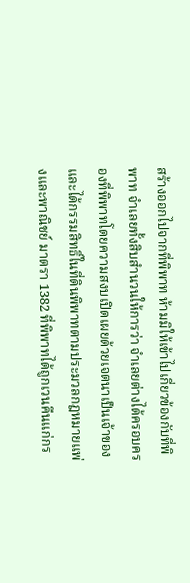สร้างออกไปจากที่พิพาท ห้ามมิให้เข้าไปเกี่ยวข้องกับที่พิพาท จำเลยทั้งสิบสำนวนให้การว่า จำเลยต่างได้ครอบครองที่พิพาทโดยความสงบเปิดเผยด้วยเจตนาเป็นเจ้าของ และได้กรรมสิทธิ์ในที่ดินพิพาทตามประมวลกฎหมายแพ่งและพาณิชย์ มาตรา 1382 ที่พิพาทได้ถูกเวนคืนแก่กร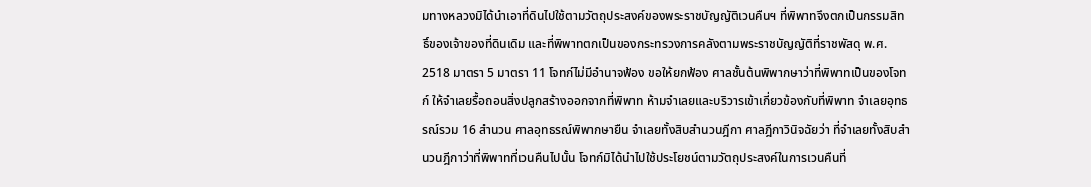มทางหลวงมิได้นำเอาที่ดินไปใช้ตามวัตถุประสงค์ของพระราชบัญญัติเวนคืนฯ ที่พิพาทจึงตกเป็นกรรมสิทธิ์ของเจ้าของที่ดินเดิม และที่พิพาทตกเป็นของกระทรวงการคลังตามพระราชบัญญัติที่ราชพัสดุ พ.ศ. 2518 มาตรา 5 มาตรา 11 โจทก์ไม่มีอำนาจฟ้อง ขอให้ยกฟ้อง ศาลชั้นต้นพิพากษาว่าที่พิพาทเป็นของโจทก์ ให้จำเลยรื้อถอนสิ่งปลูกสร้างออกจากที่พิพาท ห้ามจำเลยและบริวารเข้าเกี่ยวข้องกับที่พิพาท จำเลยอุทธรณ์รวม 16 สำนวน ศาลอุทธรณ์พิพากษายืน จำเลยทั้งสิบสำนวนฎีกา ศาลฎีกาวินิจฉัยว่า ที่จำเลยทั้งสิบสำนวนฎีกาว่าที่พิพาทที่เวนคืนไปนั้น โจทก์มิได้นำไปใช้ประโยชน์ตามวัตถุประสงค์ในการเวนคืนที่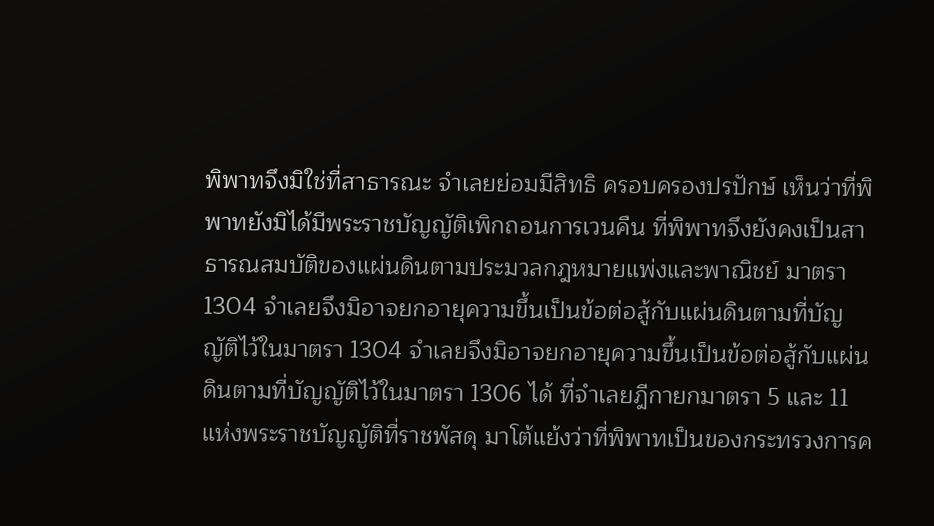พิพาทจึงมิใช่ที่สาธารณะ จำเลยย่อมมีสิทธิ ครอบครองปรปักษ์ เห็นว่าที่พิพาทยังมิได้มีพระราชบัญญัติเพิกถอนการเวนคืน ที่พิพาทจึงยังคงเป็นสาธารณสมบัติของแผ่นดินตามประมวลกฎหมายแพ่งและพาณิชย์ มาตรา 1304 จำเลยจึงมิอาจยกอายุความขึ้นเป็นข้อต่อสู้กับแผ่นดินตามที่บัญญัติไว้ในมาตรา 1304 จำเลยจึงมิอาจยกอายุความขึ้นเป็นข้อต่อสู้กับแผ่นดินตามที่บัญญัติไว้ในมาตรา 1306 ได้ ที่จำเลยฎีกายกมาตรา 5 และ 11 แห่งพระราชบัญญัติที่ราชพัสดุ มาโต้แย้งว่าที่พิพาทเป็นของกระทรวงการค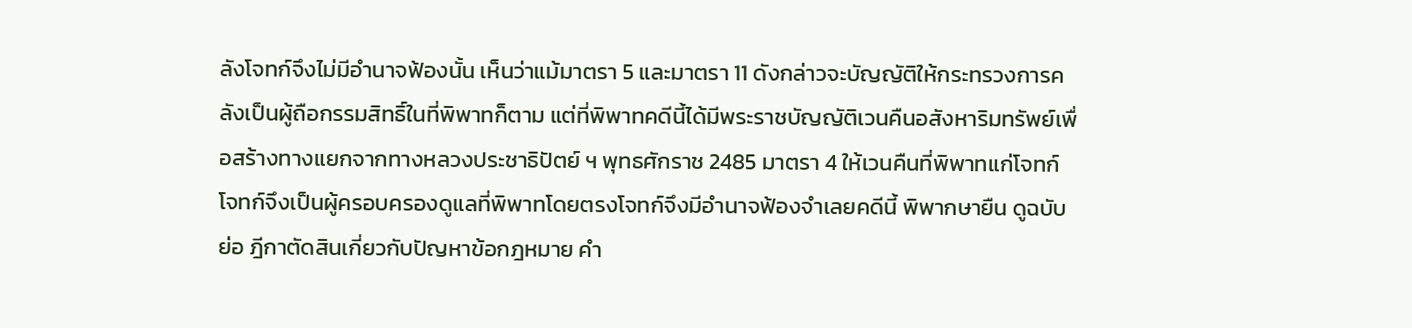ลังโจทก์จึงไม่มีอำนาจฟ้องนั้น เห็นว่าแม้มาตรา 5 และมาตรา 11 ดังกล่าวจะบัญญัติให้กระทรวงการคลังเป็นผู้ถือกรรมสิทธิ์ในที่พิพาทก็ตาม แต่ที่พิพาทคดีนี้ได้มีพระราชบัญญัติเวนคืนอสังหาริมทรัพย์เพื่อสร้างทางแยกจากทางหลวงประชาธิปัตย์ ฯ พุทธศักราช 2485 มาตรา 4 ให้เวนคืนที่พิพาทแก่โจทก์ โจทก์จึงเป็นผู้ครอบครองดูแลที่พิพาทโดยตรงโจทก์จึงมีอำนาจฟ้องจำเลยคดีนี้ พิพากษายืน ดูฉบับย่อ ฎีกาตัดสินเกี่ยวกับปัญหาข้อกฎหมาย คำ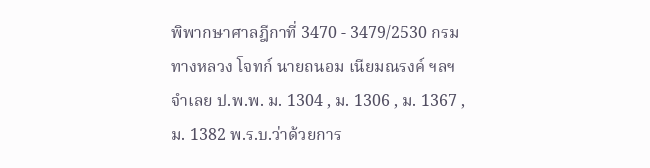พิพากษาศาลฎีกาที่ 3470 - 3479/2530 กรมทางหลวง โจทก์ นายถนอม เนียมณรงค์ ฯลฯ จำเลย ป.พ.พ. ม. 1304 , ม. 1306 , ม. 1367 , ม. 1382 พ.ร.บ.ว่าด้วยการ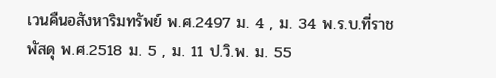เวนคืนอสังหาริมทรัพย์ พ.ศ.2497 ม. 4 , ม. 34 พ.ร.บ.ที่ราชพัสดุ พ.ศ.2518 ม. 5 , ม. 11 ป.วิ.พ. ม. 55